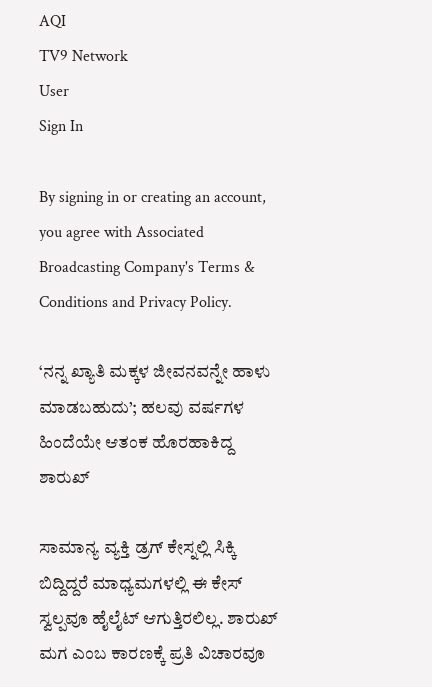AQI
TV9 Network
User
Sign In

By signing in or creating an account, you agree with Associated Broadcasting Company's Terms & Conditions and Privacy Policy.

‘ನನ್ನ ಖ್ಯಾತಿ ಮಕ್ಕಳ ಜೀವನವನ್ನೇ ಹಾಳು ಮಾಡಬಹುದು’; ಹಲವು ವರ್ಷಗಳ ಹಿಂದೆಯೇ ಆತಂಕ ಹೊರಹಾಕಿದ್ದ ಶಾರುಖ್

ಸಾಮಾನ್ಯ ವ್ಯಕ್ತಿ ಡ್ರಗ್ ಕೇಸ್ನಲ್ಲಿ ಸಿಕ್ಕಿ ಬಿದ್ದಿದ್ದರೆ ಮಾಧ್ಯಮಗಳಲ್ಲಿ ಈ ಕೇಸ್ ಸ್ವಲ್ಪವೂ ಹೈಲೈಟ್ ಆಗುತ್ತಿರಲಿಲ್ಲ. ಶಾರುಖ್ ಮಗ ಎಂಬ ಕಾರಣಕ್ಕೆ ಪ್ರತಿ ವಿಚಾರವೂ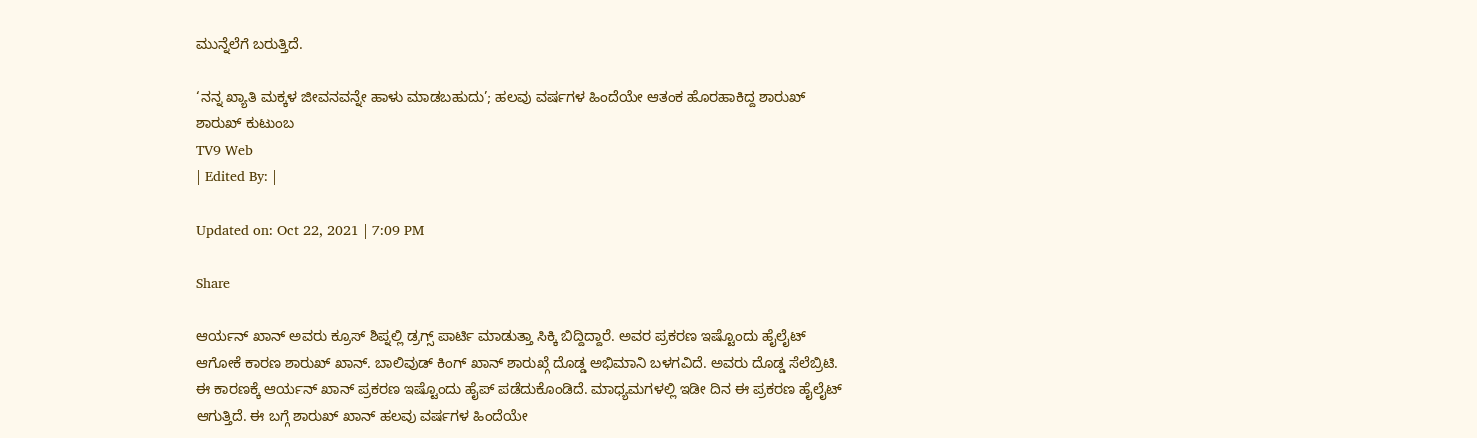ಮುನ್ನೆಲೆಗೆ ಬರುತ್ತಿದೆ.

‘ನನ್ನ ಖ್ಯಾತಿ ಮಕ್ಕಳ ಜೀವನವನ್ನೇ ಹಾಳು ಮಾಡಬಹುದು’; ಹಲವು ವರ್ಷಗಳ ಹಿಂದೆಯೇ ಆತಂಕ ಹೊರಹಾಕಿದ್ದ ಶಾರುಖ್
ಶಾರುಖ್ ಕುಟುಂಬ
TV9 Web
| Edited By: |

Updated on: Oct 22, 2021 | 7:09 PM

Share

ಆರ್ಯನ್ ಖಾನ್ ಅವರು ಕ್ರೂಸ್ ಶಿಪ್ನಲ್ಲಿ ಡ್ರಗ್ಸ್ ಪಾರ್ಟಿ ಮಾಡುತ್ತಾ ಸಿಕ್ಕಿ ಬಿದ್ದಿದ್ದಾರೆ. ಅವರ ಪ್ರಕರಣ ಇಷ್ಟೊಂದು ಹೈಲೈಟ್ ಆಗೋಕೆ ಕಾರಣ ಶಾರುಖ್ ಖಾನ್. ಬಾಲಿವುಡ್ ಕಿಂಗ್ ಖಾನ್ ಶಾರುಖ್ಗೆ ದೊಡ್ಡ ಅಭಿಮಾನಿ ಬಳಗವಿದೆ. ಅವರು ದೊಡ್ಡ ಸೆಲೆಬ್ರಿಟಿ. ಈ ಕಾರಣಕ್ಕೆ ಆರ್ಯನ್ ಖಾನ್ ಪ್ರಕರಣ ಇಷ್ಟೊಂದು ಹೈಪ್ ಪಡೆದುಕೊಂಡಿದೆ. ಮಾಧ್ಯಮಗಳಲ್ಲಿ ಇಡೀ ದಿನ ಈ ಪ್ರಕರಣ ಹೈಲೈಟ್ ಆಗುತ್ತಿದೆ. ಈ ಬಗ್ಗೆ ಶಾರುಖ್ ಖಾನ್ ಹಲವು ವರ್ಷಗಳ ಹಿಂದೆಯೇ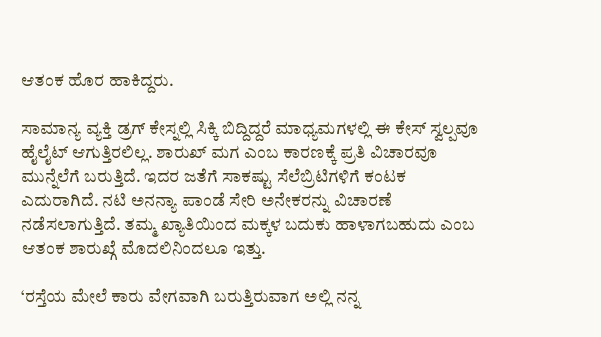ಆತಂಕ ಹೊರ ಹಾಕಿದ್ದರು.

ಸಾಮಾನ್ಯ ವ್ಯಕ್ತಿ ಡ್ರಗ್ ಕೇಸ್ನಲ್ಲಿ ಸಿಕ್ಕಿ ಬಿದ್ದಿದ್ದರೆ ಮಾಧ್ಯಮಗಳಲ್ಲಿ ಈ ಕೇಸ್ ಸ್ವಲ್ಪವೂ ಹೈಲೈಟ್ ಆಗುತ್ತಿರಲಿಲ್ಲ. ಶಾರುಖ್ ಮಗ ಎಂಬ ಕಾರಣಕ್ಕೆ ಪ್ರತಿ ವಿಚಾರವೂ ಮುನ್ನೆಲೆಗೆ ಬರುತ್ತಿದೆ. ಇದರ ಜತೆಗೆ ಸಾಕಷ್ಟು ಸೆಲೆಬ್ರಿಟಿಗಳಿಗೆ ಕಂಟಕ ಎದುರಾಗಿದೆ. ನಟಿ ಅನನ್ಯಾ ಪಾಂಡೆ ಸೇರಿ ಅನೇಕರನ್ನು ವಿಚಾರಣೆ ನಡೆಸಲಾಗುತ್ತಿದೆ. ತಮ್ಮ ಖ್ಯಾತಿಯಿಂದ ಮಕ್ಕಳ ಬದುಕು ಹಾಳಾಗಬಹುದು ಎಂಬ ಆತಂಕ ಶಾರುಖ್ಗೆ ಮೊದಲಿನಿಂದಲೂ ಇತ್ತು.

‘ರಸ್ತೆಯ ಮೇಲೆ ಕಾರು ವೇಗವಾಗಿ ಬರುತ್ತಿರುವಾಗ ಅಲ್ಲಿ ನನ್ನ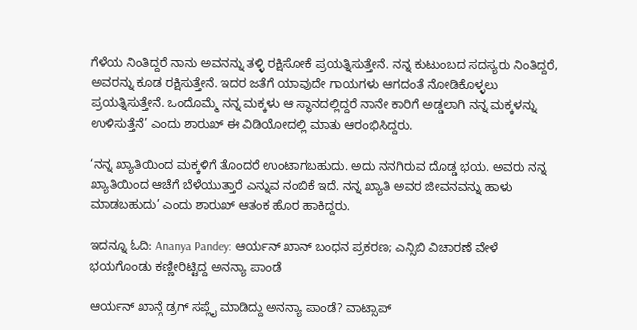ಗೆಳೆಯ ನಿಂತಿದ್ದರೆ ನಾನು ಅವನನ್ನು ತಳ್ಳಿ ರಕ್ಷಿಸೋಕೆ ಪ್ರಯತ್ನಿಸುತ್ತೇನೆ. ನನ್ನ ಕುಟುಂಬದ ಸದಸ್ಯರು ನಿಂತಿದ್ದರೆ, ಅವರನ್ನು ಕೂಡ ರಕ್ಷಿಸುತ್ತೇನೆ. ಇದರ ಜತೆಗೆ ಯಾವುದೇ ಗಾಯಗಳು ಆಗದಂತೆ ನೋಡಿಕೊಳ್ಳಲು ಪ್ರಯತ್ನಿಸುತ್ತೇನೆ. ಒಂದೊಮ್ಮೆ ನನ್ನ ಮಕ್ಕಳು ಆ ಸ್ಥಾನದಲ್ಲಿದ್ದರೆ ನಾನೇ ಕಾರಿಗೆ ಅಡ್ಡಲಾಗಿ ನನ್ನ ಮಕ್ಕಳನ್ನು ಉಳಿಸುತ್ತೆನೆ’ ಎಂದು ಶಾರುಖ್ ಈ ವಿಡಿಯೋದಲ್ಲಿ ಮಾತು ಆರಂಭಿಸಿದ್ದರು.

‘ನನ್ನ ಖ್ಯಾತಿಯಿಂದ ಮಕ್ಕಳಿಗೆ ತೊಂದರೆ ಉಂಟಾಗಬಹುದು. ಅದು ನನಗಿರುವ ದೊಡ್ಡ ಭಯ. ಅವರು ನನ್ನ ಖ್ಯಾತಿಯಿಂದ ಆಚೆಗೆ ಬೆಳೆಯುತ್ತಾರೆ ಎನ್ನುವ ನಂಬಿಕೆ ಇದೆ. ನನ್ನ ಖ್ಯಾತಿ ಅವರ ಜೀವನವನ್ನು ಹಾಳು ಮಾಡಬಹುದು’ ಎಂದು ಶಾರುಖ್ ಆತಂಕ ಹೊರ ಹಾಕಿದ್ದರು.

ಇದನ್ನೂ ಓದಿ: Ananya Pandey: ಆರ್ಯನ್ ಖಾನ್ ಬಂಧನ ಪ್ರಕರಣ; ಎನ್ಸಿಬಿ ವಿಚಾರಣೆ ವೇಳೆ ಭಯಗೊಂಡು ಕಣ್ಣೀರಿಟ್ಟಿದ್ದ ಅನನ್ಯಾ ಪಾಂಡೆ

ಆರ್ಯನ್ ಖಾನ್ಗೆ ಡ್ರಗ್ ಸಪ್ಲೈ ಮಾಡಿದ್ದು ಅನನ್ಯಾ ಪಾಂಡೆ? ವಾಟ್ಸಾಪ್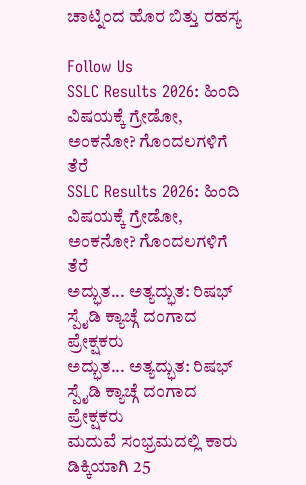ಚಾಟ್ನಿಂದ ಹೊರ ಬಿತ್ತು ರಹಸ್ಯ

Follow Us
SSLC Results 2026: ಹಿಂದಿ ವಿಷಯಕ್ಕೆ ಗ್ರೇಡೋ, ಅಂಕನೋ? ಗೊಂದಲಗಳಿಗೆ ತೆರೆ
SSLC Results 2026: ಹಿಂದಿ ವಿಷಯಕ್ಕೆ ಗ್ರೇಡೋ, ಅಂಕನೋ? ಗೊಂದಲಗಳಿಗೆ ತೆರೆ
ಅದ್ಭುತ... ಅತ್ಯದ್ಭುತ: ರಿಷಭ್ ಸ್ಪೈಡಿ ಕ್ಯಾಚ್ಗೆ ದಂಗಾದ ಪ್ರೇಕ್ಷಕರು
ಅದ್ಭುತ... ಅತ್ಯದ್ಭುತ: ರಿಷಭ್ ಸ್ಪೈಡಿ ಕ್ಯಾಚ್ಗೆ ದಂಗಾದ ಪ್ರೇಕ್ಷಕರು
ಮದುವೆ ಸಂಭ್ರಮದಲ್ಲಿ ಕಾರು ಡಿಕ್ಕಿಯಾಗಿ 25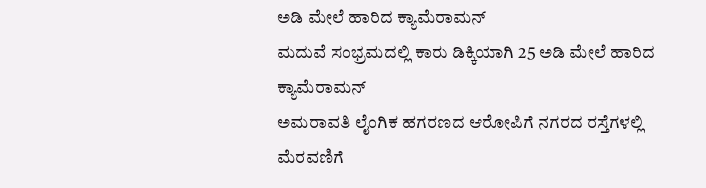ಅಡಿ ಮೇಲೆ ಹಾರಿದ ಕ್ಯಾಮೆರಾಮನ್
ಮದುವೆ ಸಂಭ್ರಮದಲ್ಲಿ ಕಾರು ಡಿಕ್ಕಿಯಾಗಿ 25 ಅಡಿ ಮೇಲೆ ಹಾರಿದ ಕ್ಯಾಮೆರಾಮನ್
ಅಮರಾವತಿ ಲೈಂಗಿಕ ಹಗರಣದ ಆರೋಪಿಗೆ ನಗರದ ರಸ್ತೆಗಳಲ್ಲಿ ಮೆರವಣಿಗೆ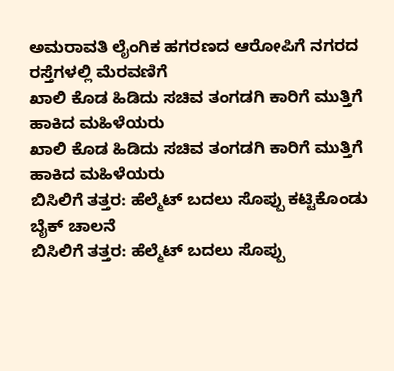ಅಮರಾವತಿ ಲೈಂಗಿಕ ಹಗರಣದ ಆರೋಪಿಗೆ ನಗರದ ರಸ್ತೆಗಳಲ್ಲಿ ಮೆರವಣಿಗೆ
ಖಾಲಿ ಕೊಡ ಹಿಡಿದು ಸಚಿವ ತಂಗಡಗಿ ಕಾರಿಗೆ ಮುತ್ತಿಗೆ ಹಾಕಿದ ಮಹಿಳೆಯರು
ಖಾಲಿ ಕೊಡ ಹಿಡಿದು ಸಚಿವ ತಂಗಡಗಿ ಕಾರಿಗೆ ಮುತ್ತಿಗೆ ಹಾಕಿದ ಮಹಿಳೆಯರು
ಬಿಸಿಲಿಗೆ ತತ್ತರ: ಹೆಲ್ಮೆಟ್ ಬದಲು ಸೊಪ್ಪು ಕಟ್ಟಿಕೊಂಡು ಬೈಕ್ ಚಾಲನೆ
ಬಿಸಿಲಿಗೆ ತತ್ತರ: ಹೆಲ್ಮೆಟ್ ಬದಲು ಸೊಪ್ಪು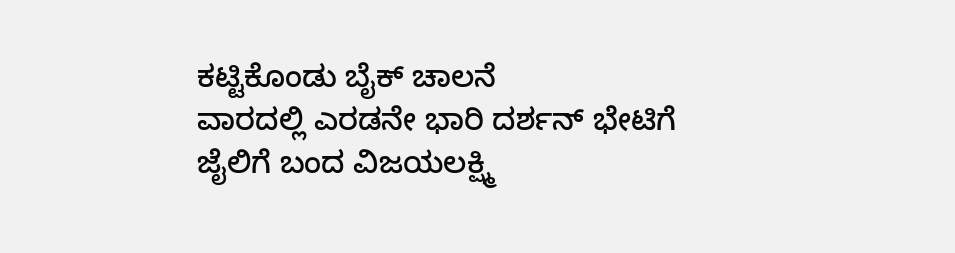ಕಟ್ಟಿಕೊಂಡು ಬೈಕ್ ಚಾಲನೆ
ವಾರದಲ್ಲಿ ಎರಡನೇ ಭಾರಿ ದರ್ಶನ್ ಭೇಟಿಗೆ ಜೈಲಿಗೆ ಬಂದ ವಿಜಯಲಕ್ಷ್ಮಿ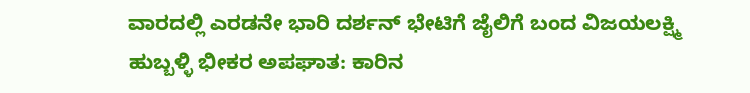ವಾರದಲ್ಲಿ ಎರಡನೇ ಭಾರಿ ದರ್ಶನ್ ಭೇಟಿಗೆ ಜೈಲಿಗೆ ಬಂದ ವಿಜಯಲಕ್ಷ್ಮಿ
ಹುಬ್ಬಳ್ಳಿ ಭೀಕರ ಅಪಘಾತ: ಕಾರಿನ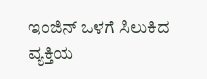ಇಂಜಿನ್ ಒಳಗೆ ಸಿಲುಕಿದ ವ್ಯಕ್ತಿಯ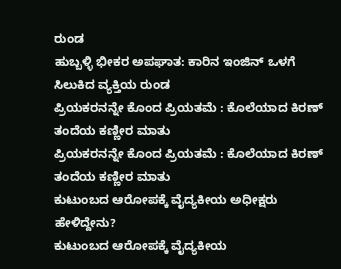ರುಂಡ
ಹುಬ್ಬಳ್ಳಿ ಭೀಕರ ಅಪಘಾತ: ಕಾರಿನ ಇಂಜಿನ್ ಒಳಗೆ ಸಿಲುಕಿದ ವ್ಯಕ್ತಿಯ ರುಂಡ
ಪ್ರಿಯಕರನನ್ನೇ ಕೊಂದ ಪ್ರಿಯತಮೆ : ಕೊಲೆಯಾದ ಕಿರಣ್ ತಂದೆಯ ಕಣ್ಣೀರ ಮಾತು
ಪ್ರಿಯಕರನನ್ನೇ ಕೊಂದ ಪ್ರಿಯತಮೆ : ಕೊಲೆಯಾದ ಕಿರಣ್ ತಂದೆಯ ಕಣ್ಣೀರ ಮಾತು
ಕುಟುಂಬದ ಆರೋಪಕ್ಕೆ ವೈದ್ಯಕೀಯ ಅಧೀಕ್ಷರು ಹೇಳಿದ್ದೇನು?
ಕುಟುಂಬದ ಆರೋಪಕ್ಕೆ ವೈದ್ಯಕೀಯ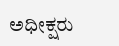ಅಧೀಕ್ಷರು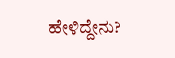ಹೇಳಿದ್ದೇನು?